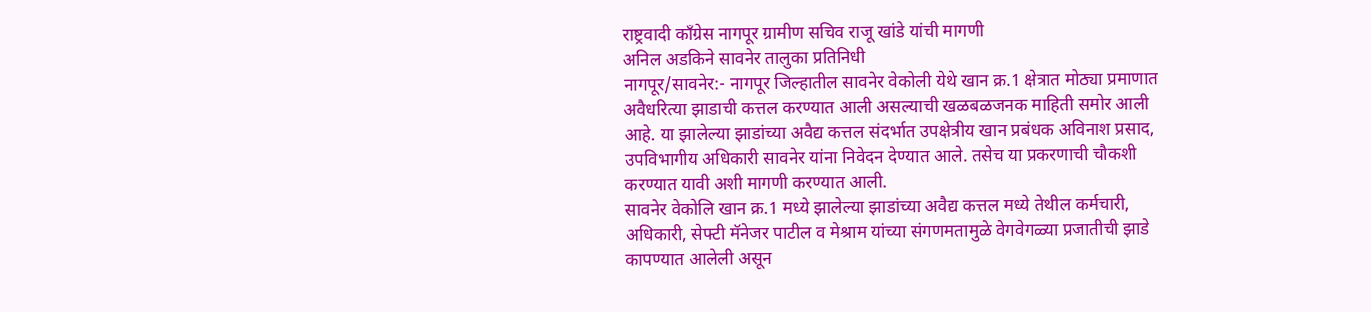राष्ट्रवादी काँग्रेस नागपूर ग्रामीण सचिव राजू खांडे यांची मागणी
अनिल अडकिने सावनेर तालुका प्रतिनिधी
नागपूर/सावनेर:- नागपूर जिल्हातील सावनेर वेकोली येथे खान क्र.1 क्षेत्रात मोठ्या प्रमाणात अवैधरित्या झाडाची कत्तल करण्यात आली असल्याची खळबळजनक माहिती समोर आली आहे. या झालेल्या झाडांच्या अवैद्य कत्तल संदर्भात उपक्षेत्रीय खान प्रबंधक अविनाश प्रसाद, उपविभागीय अधिकारी सावनेर यांना निवेदन देण्यात आले. तसेच या प्रकरणाची चौकशी करण्यात यावी अशी मागणी करण्यात आली.
सावनेर वेकोलि खान क्र.1 मध्ये झालेल्या झाडांच्या अवैद्य कत्तल मध्ये तेथील कर्मचारी, अधिकारी, सेफ्टी मॅनेजर पाटील व मेश्राम यांच्या संगणमतामुळे वेगवेगळ्या प्रजातीची झाडे कापण्यात आलेली असून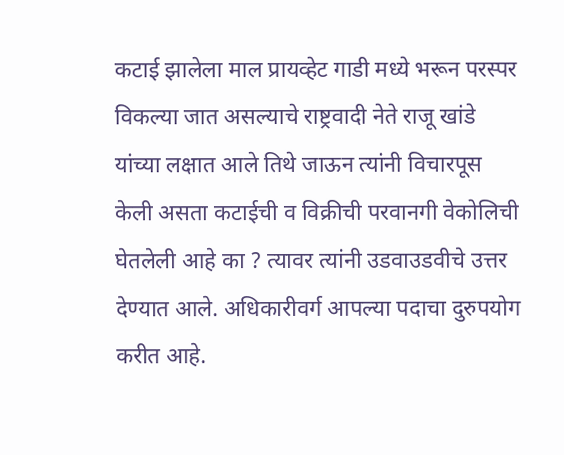कटाई झालेला माल प्रायव्हेट गाडी मध्ये भरून परस्पर विकल्या जात असल्याचे राष्ट्रवादी नेते राजू खांडे यांच्या लक्षात आले तिथे जाऊन त्यांनी विचारपूस केली असता कटाईची व विक्रीची परवानगी वेकोलिची घेतलेली आहे का ? त्यावर त्यांनी उडवाउडवीचे उत्तर देण्यात आले. अधिकारीवर्ग आपल्या पदाचा दुरुपयोग करीत आहे.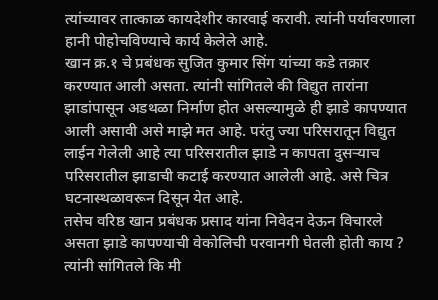त्यांच्यावर तात्काळ कायदेशीर कारवाई करावी. त्यांनी पर्यावरणाला हानी पोहोचविण्याचे कार्य केलेले आहे.
खान क्र.१ चे प्रबंधक सुजित कुमार सिंग यांच्या कडे तक्रार करण्यात आली असता. त्यांनी सांगितले की विद्युत तारांना झाडांपासून अडथळा निर्माण होत असल्यामुळे ही झाडे कापण्यात आली असावी असे माझे मत आहे. परंतु ज्या परिसरातून विद्युत लाईन गेलेली आहे त्या परिसरातील झाडे न कापता दुसऱ्याच परिसरातील झाडाची कटाई करण्यात आलेली आहे. असे चित्र घटनास्थळावरून दिसून येत आहे.
तसेच वरिष्ठ खान प्रबंधक प्रसाद यांना निवेदन देऊन विचारले असता झाडे कापण्याची वेकोलिची परवानगी घेतली होती काय ? त्यांनी सांगितले कि मी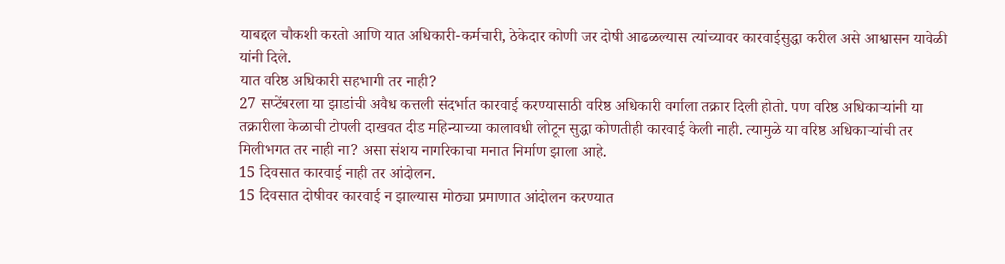याबद्दल चौकशी करतो आणि यात अधिकारी-कर्मचारी, ठेकेदार कोणी जर दोषी आढळल्यास त्यांच्यावर कारवाईसुद्धा करील असे आश्वासन यावेळी यांनी दिले.
यात वरिष्ठ अधिकारी सहभागी तर नाही?
27 सप्टेंबरला या झाडांची अवैध कत्तली संदर्भात कारवाई करण्यासाठी वरिष्ठ अधिकारी वर्गाला तक्रार दिली होतो. पण वरिष्ठ अधिकाऱ्यांनी या तक्रारीला केळाची टोपली दाखवत दीड महिन्याच्या कालावधी लोटून सुद्धा कोणतीही कारवाई केली नाही. त्यामुळे या वरिष्ठ अधिकाऱ्यांची तर मिलीभगत तर नाही ना? असा संशय नागरिकाचा मनात निर्माण झाला आहे.
15 दिवसात कारवाई नाही तर आंदोलन.
15 दिवसात दोषीवर कारवाई न झाल्यास मोठ्या प्रमाणात आंदोलन करण्यात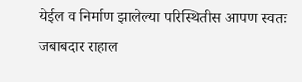येईल व निर्माण झालेल्या परिस्थितीस आपण स्वतः जबाबदार राहाल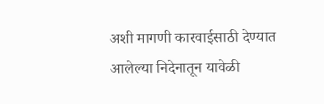अशी मागणी कारवाईसाठी देण्यात आलेल्या निदेनातून यावेळी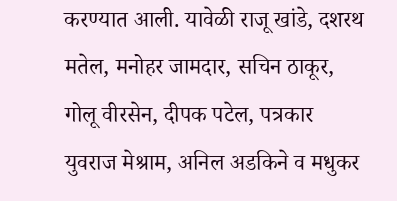करण्यात आली. यावेळी राजू खांडे, दशरथ मतेल, मनोहर जामदार, सचिन ठाकूर, गोलू वीरसेन, दीपक पटेल, पत्रकार युवराज मेश्राम, अनिल अडकिने व मधुकर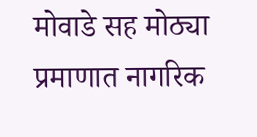मोवाडे सह मोठ्या प्रमाणात नागरिक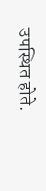उपस्थित होते.